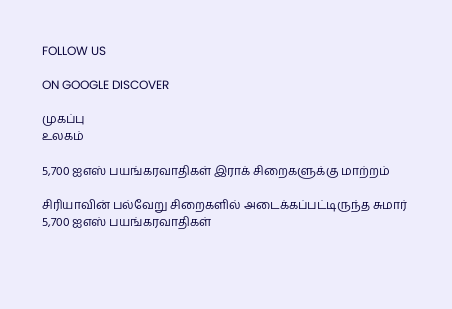FOLLOW US

ON GOOGLE DISCOVER

முகப்பு
உலகம்

5,700 ஐஎஸ் பயங்கரவாதிகள் இராக் சிறைகளுக்கு மாற்றம்

சிரியாவின் பல்வேறு சிறைகளில் அடைக்கப்பட்டிருந்த சுமார் 5,700 ஐஎஸ் பயங்கரவாதிகள்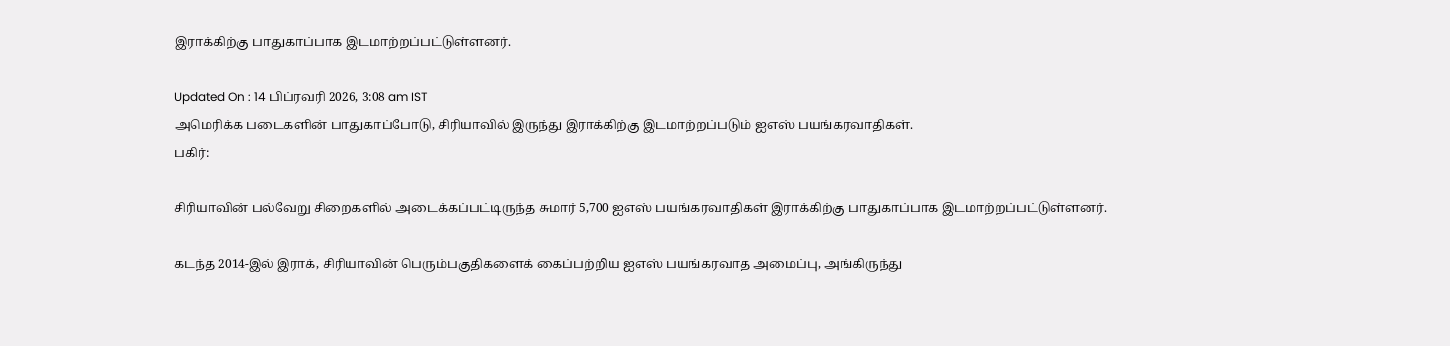இராக்கிற்கு பாதுகாப்பாக இடமாற்றப்பட்டுள்ளனர்.

Updated On : 14 பிப்ரவரி 2026, 3:08 am IST
அமெரிக்க படைகளின் பாதுகாப்போடு, சிரியாவில் இருந்து இராக்கிற்கு இடமாற்றப்படும் ஐஎஸ் பயங்கரவாதிகள்.
பகிர்:

சிரியாவின் பல்வேறு சிறைகளில் அடைக்கப்பட்டிருந்த சுமார் 5,700 ஐஎஸ் பயங்கரவாதிகள் இராக்கிற்கு பாதுகாப்பாக இடமாற்றப்பட்டுள்ளனர்.

கடந்த 2014-இல் இராக், சிரியாவின் பெரும்பகுதிகளைக் கைப்பற்றிய ஐஎஸ் பயங்கரவாத அமைப்பு, அங்கிருந்து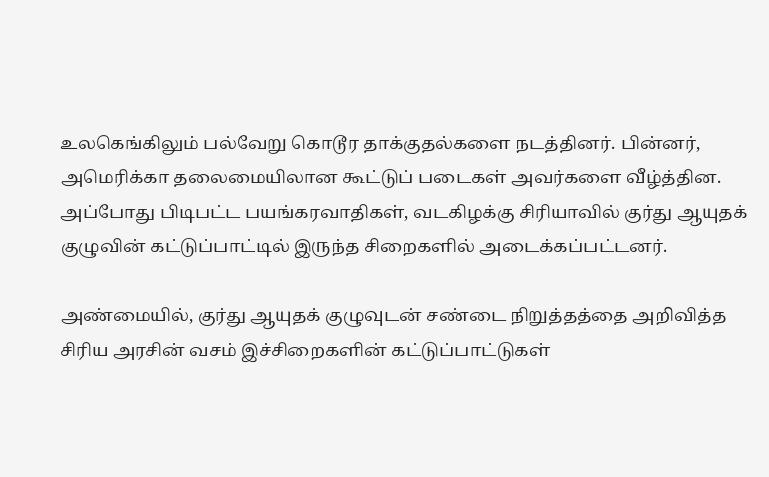உலகெங்கிலும் பல்வேறு கொடூர தாக்குதல்களை நடத்தினர். பின்னர், அமெரிக்கா தலைமையிலான கூட்டுப் படைகள் அவர்களை வீழ்த்தின. அப்போது பிடிபட்ட பயங்கரவாதிகள், வடகிழக்கு சிரியாவில் குர்து ஆயுதக் குழுவின் கட்டுப்பாட்டில் இருந்த சிறைகளில் அடைக்கப்பட்டனர்.

அண்மையில், குர்து ஆயுதக் குழுவுடன் சண்டை நிறுத்தத்தை அறிவித்த சிரிய அரசின் வசம் இச்சிறைகளின் கட்டுப்பாட்டுகள்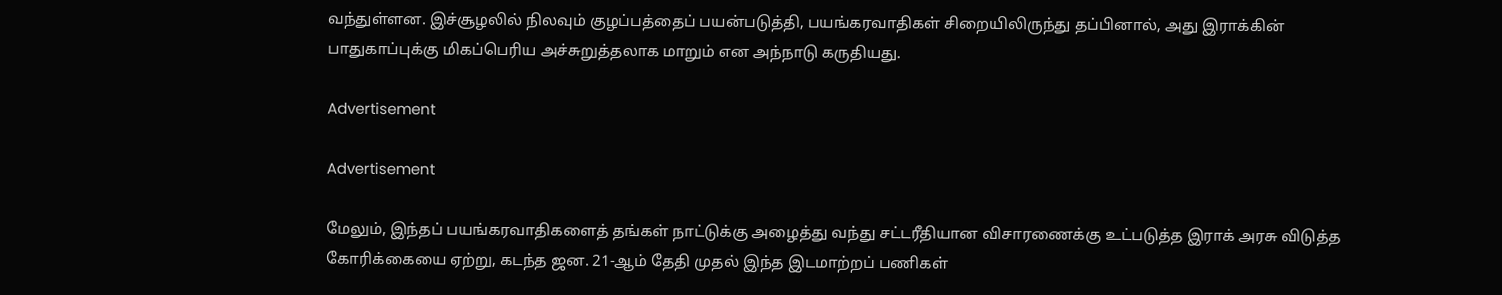வந்துள்ளன. இச்சூழலில் நிலவும் குழப்பத்தைப் பயன்படுத்தி, பயங்கரவாதிகள் சிறையிலிருந்து தப்பினால், அது இராக்கின் பாதுகாப்புக்கு மிகப்பெரிய அச்சுறுத்தலாக மாறும் என அந்நாடு கருதியது.

Advertisement

Advertisement

மேலும், இந்தப் பயங்கரவாதிகளைத் தங்கள் நாட்டுக்கு அழைத்து வந்து சட்டரீதியான விசாரணைக்கு உட்படுத்த இராக் அரசு விடுத்த கோரிக்கையை ஏற்று, கடந்த ஜன. 21-ஆம் தேதி முதல் இந்த இடமாற்றப் பணிகள்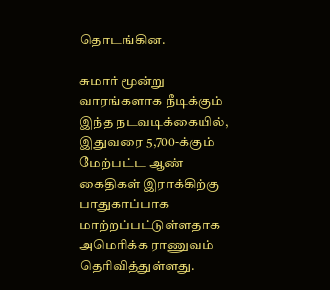தொடங்கின.

சுமார் மூன்று வாரங்களாக நீடிக்கும் இந்த நடவடிக்கையில், இதுவரை 5,700-க்கும் மேற்பட்ட ஆண் கைதிகள் இராக்கிற்கு பாதுகாப்பாக மாற்றப்பட்டுள்ளதாக அமெரிக்க ராணுவம் தெரிவித்துள்ளது.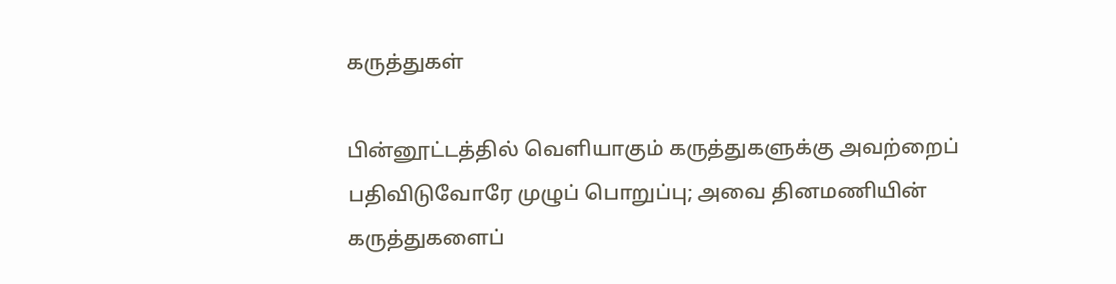கருத்துகள்

பின்னூட்டத்தில் வெளியாகும் கருத்துகளுக்கு அவற்றைப் பதிவிடுவோரே முழுப் பொறுப்பு; அவை தினமணியின் கருத்துகளைப்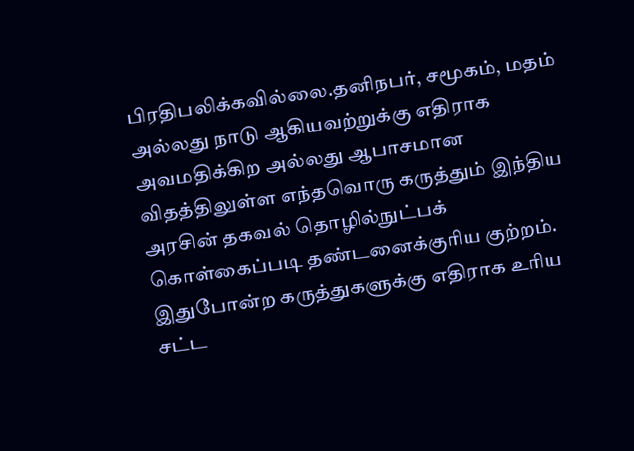பிரதிபலிக்கவில்லை.தனிநபர், சமூகம், மதம் அல்லது நாடு ஆகியவற்றுக்கு எதிராக அவமதிக்கிற அல்லது ஆபாசமான விதத்திலுள்ள எந்தவொரு கருத்தும் இந்திய அரசின் தகவல் தொழில்நுட்பக் கொள்கைப்படி தண்டனைக்குரிய குற்றம். இதுபோன்ற கருத்துகளுக்கு எதிராக உரிய சட்ட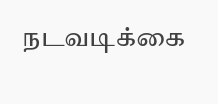நடவடிக்கை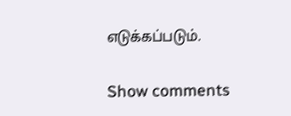எடுக்கப்படும்.

Show comments